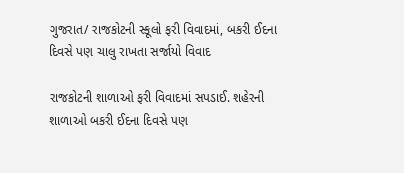ગુજરાત/ રાજકોટની સ્કૂલો ફરી વિવાદમાં, બકરી ઈદના દિવસે પણ ચાલુ રાખતા સર્જાયો વિવાદ

રાજકોટની શાળાઓ ફરી વિવાદમાં સપડાઈ. શહેરની શાળાઓ બકરી ઈદના દિવસે પણ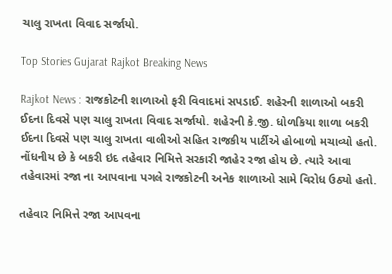ચાલુ રાખતા વિવાદ સર્જાયો.

Top Stories Gujarat Rajkot Breaking News

Rajkot News : રાજકોટની શાળાઓ ફરી વિવાદમાં સપડાઈ. શહેરની શાળાઓ બકરી ઈદના દિવસે પણ ચાલુ રાખતા વિવાદ સર્જાયો. શહેરની કે.જી. ધોળકિયા શાળા બકરી ઈદના દિવસે પણ ચાલુ રાખતા વાલીઓ સહિત રાજકીય પાર્ટીએ હોબાળો મચાવ્યો હતો. નોંધનીય છે કે બકરી ઇદ તહેવાર નિમિત્તે સરકારી જાહેર રજા હોય છે. ત્યારે આવા તહેવારમાં રજા ના આપવાના પગલે રાજકોટની અનેક શાળાઓ સામે વિરોધ ઉઠ્યો હતો.

તહેવાર નિમિત્તે રજા આપવના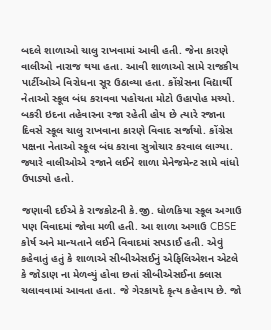બદલે શાળાઓ ચાલુ રાખવામાં આવી હતી. જેના કારણે વાલીઓ નારાજ થયા હતા. આવી શાળાઓ સામે રાજકીય પાર્ટીઓએ વિરોધના સૂર ઉઠાવ્યા હતા. કોંગ્રેસના વિદ્યાર્થી નેતાઓ સ્કૂલ બંધ કરાવવા પહોચતા મોટો ઉહાપોહ મચ્યો. બકરી ઇદના તહેવારના રજા રહેતી હોય છે ત્યારે રજાના દિવસે સ્કૂલ ચાલુ રાખવાના કારણે વિવાદ સર્જાયો. કોંગ્રેસ પક્ષના નેતાઓ સ્કૂલ બંધ કરાવા સુત્રોચાર કરવાલ લાગ્યા. જ્યારે વાલીઓએ રજાને લઈને શાળા મેનેજમેન્ટ સામે વાંધો ઉપાડ્યો હતો.

જણાવી દઈએ કે રાજકોટની કે.જી. ધોળકિયા સ્કૂલ અગાઉ પણ વિવાદમાં જોવા મળી હતી. આ શાળા અગાઉ CBSE કોર્ષ અને માન્યતાને લઈને વિવાદમાં સપડાઈ હતી. એવું કહેવાતું હતું કે શાળાએ સીબીએસઈનું એફિલિએશન એટલે કે જોડાણ ના મેળવ્યું હોવા છતાં સીબીએસઈના ક્લાસ ચલાવવામાં આવતા હતા. જે ગેરકાયદે કૃત્ય કહેવાય છે. જો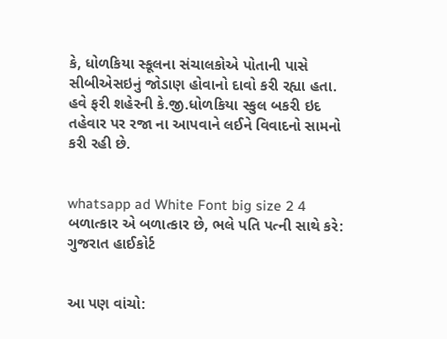કે, ધોળકિયા સ્કૂલના સંચાલકોએ પોતાની પાસે સીબીએસઇનું જોડાણ હોવાનો દાવો કરી રહ્યા હતા. હવે ફરી શહેરની કે.જી.ધોળકિયા સ્કુલ બકરી ઇદ તહેવાર પર રજા ના આપવાને લઈને વિવાદનો સામનો કરી રહી છે.


whatsapp ad White Font big size 2 4 બળાત્કાર એ બળાત્કાર છે, ભલે પતિ પત્ની સાથે કરે: ગુજરાત હાઈકોર્ટ


આ પણ વાંચો: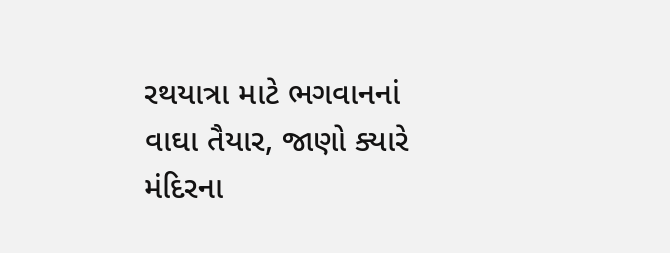રથયાત્રા માટે ભગવાનનાં વાઘા તૈયાર, જાણો ક્યારે મંદિરના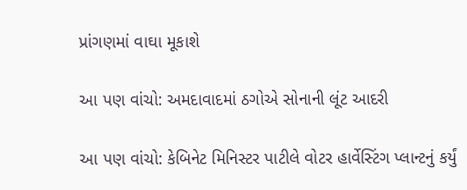પ્રાંગણમાં વાઘા મૂકાશે

આ પણ વાંચો: અમદાવાદમાં ઠગોએ સોનાની લૂંટ આદરી

આ પણ વાંચો: કેબિનેટ મિનિસ્ટર પાટીલે વોટર હાર્વેસ્ટિંગ પ્લાન્ટનું કર્યું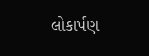લોકાર્પણ